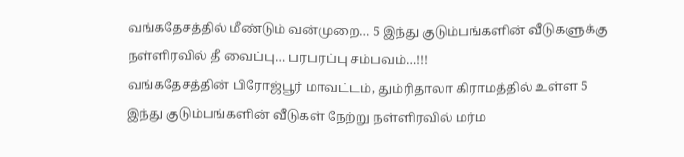வங்கதேசத்தில் மீண்டும் வன்முறை… 5 இந்து குடும்பங்களின் வீடுகளுக்கு நள்ளிரவில் தீ வைப்பு… பரபரப்பு சம்பவம்…!!!
வங்கதேசத்தின் பிரோஜ்பூர் மாவட்டம், தும்ரிதாலா கிராமத்தில் உள்ள 5 இந்து குடும்பங்களின் வீடுகள் நேற்று நள்ளிரவில் மர்ம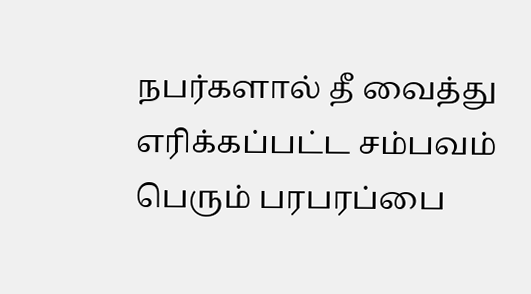நபர்களால் தீ வைத்து எரிக்கப்பட்ட சம்பவம் பெரும் பரபரப்பை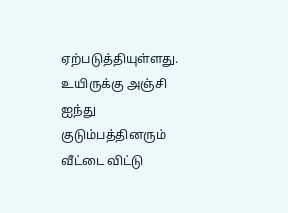ஏற்படுத்தியுள்ளது. உயிருக்கு அஞ்சி ஐந்து குடும்பத்தினரும் வீட்டை விட்டு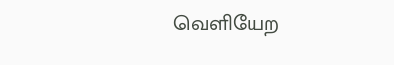வெளியேற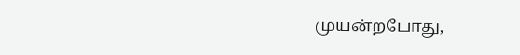முயன்றபோது,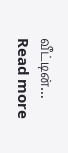வீட்டின்…
Read more